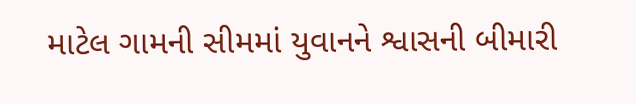માટેલ ગામની સીમમાં યુવાનને શ્વાસની બીમારી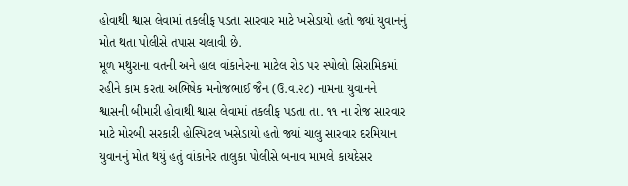હોવાથી શ્વાસ લેવામાં તકલીફ પડતા સારવાર માટે ખસેડાયો હતો જ્યાં યુવાનનું મોત થતા પોલીસે તપાસ ચલાવી છે.
મૂળ મથુરાના વતની અને હાલ વાંકાનેરના માટેલ રોડ પર સ્પોલો સિરામિકમાં રહીને કામ કરતા અભિષેક મનોજભાઈ જૈન (ઉ.વ.૨૮) નામના યુવાનને શ્વાસની બીમારી હોવાથી શ્વાસ લેવામાં તકલીફ પડતા તા. ૧૧ ના રોજ સારવાર માટે મોરબી સરકારી હોસ્પિટલ ખસેડાયો હતો જ્યાં ચાલુ સારવાર દરમિયાન યુવાનનું મોત થયું હતું વાંકાનેર તાલુકા પોલીસે બનાવ મામલે કાયદેસર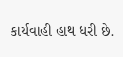કાર્યવાહી હાથ ધરી છે.